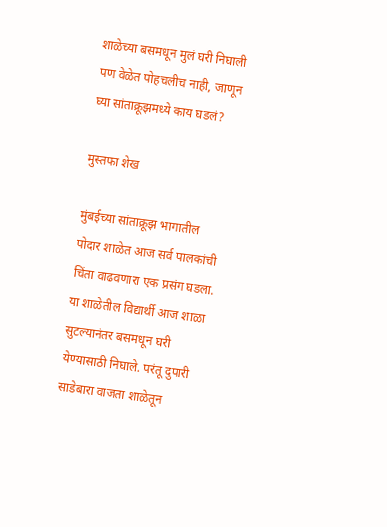शाळेच्या बसमधून मुलं घरी निघाली पण वेळेत पोहचलीच नाही, जाणून घ्या सांताक्रूझमध्ये काय घडलं?

मुस्तफा शेख

मुंबईच्या सांताक्रूझ भागातील पोदार शाळेत आज सर्व पालकांची चिंता वाढवणारा एक प्रसंग घडला. या शाळेतील विद्यार्थी आज शाळा सुटल्यानंतर बसमधून घरी येण्यासाठी निघाले. परंतू दुपारी साडेबारा वाजता शाळेतून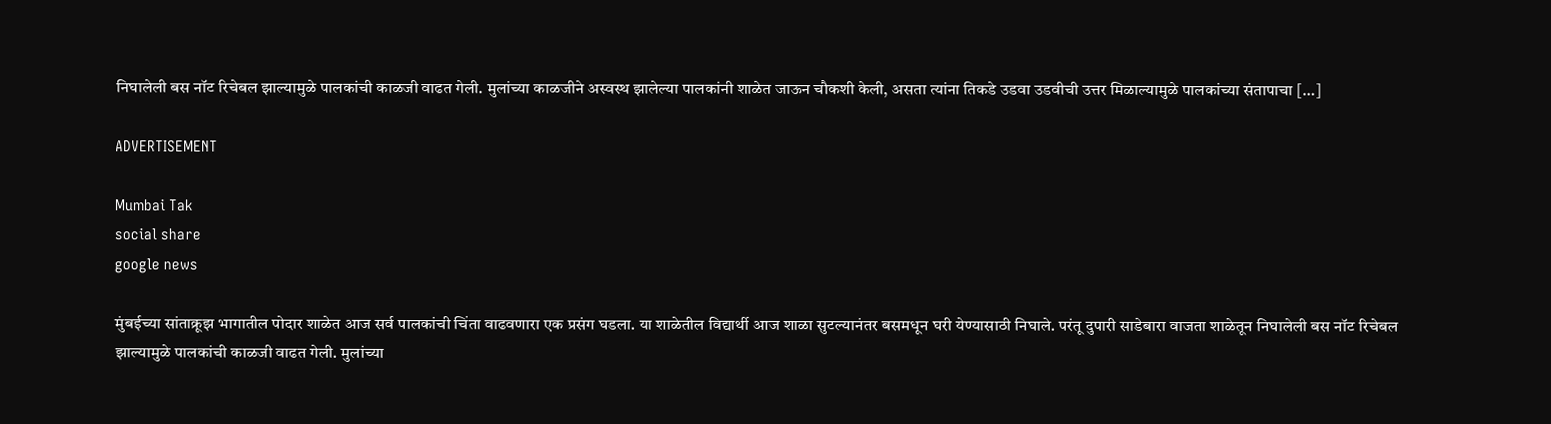निघालेली बस नॉट रिचेबल झाल्यामुळे पालकांची काळजी वाढत गेली. मुलांच्या काळजीने अस्वस्थ झालेल्या पालकांनी शाळेत जाऊन चौकशी केली, असता त्यांना तिकडे उडवा उडवीची उत्तर मिळाल्यामुळे पालकांच्या संतापाचा […]

ADVERTISEMENT

Mumbai Tak
social share
google news

मुंबईच्या सांताक्रूझ भागातील पोदार शाळेत आज सर्व पालकांची चिंता वाढवणारा एक प्रसंग घडला. या शाळेतील विद्यार्थी आज शाळा सुटल्यानंतर बसमधून घरी येण्यासाठी निघाले. परंतू दुपारी साडेबारा वाजता शाळेतून निघालेली बस नॉट रिचेबल झाल्यामुळे पालकांची काळजी वाढत गेली. मुलांच्या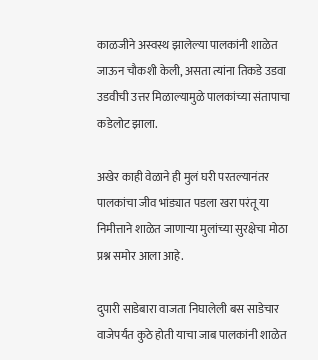काळजीने अस्वस्थ झालेल्या पालकांनी शाळेत जाऊन चौकशी केली, असता त्यांना तिकडे उडवा उडवीची उत्तर मिळाल्यामुळे पालकांच्या संतापाचा कडेलोट झाला.

अखेर काही वेळाने ही मुलं घरी परतल्यानंतर पालकांचा जीव भांड्यात पडला खरा परंतू या निमीत्ताने शाळेत जाणाऱ्या मुलांच्या सुरक्षेचा मोठा प्रश्न समोर आला आहे.

दुपारी साडेबारा वाजता निघालेली बस साडेचार वाजेपर्यंत कुठे होती याचा जाब पालकांनी शाळेत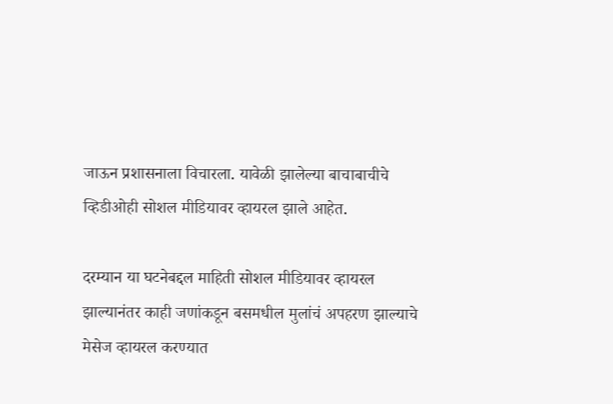जाऊन प्रशासनाला विचारला. यावेळी झालेल्या बाचाबाचीचे व्हिडीओही सोशल मीडियावर व्हायरल झाले आहेत.

दरम्यान या घटनेबद्दल माहिती सोशल मीडियावर व्हायरल झाल्यानंतर काही जणांकडून बसमधील मुलांचं अपहरण झाल्याचे मेसेज व्हायरल करण्यात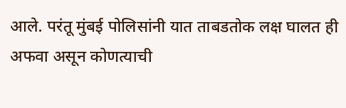आले. परंतू मुंबई पोलिसांनी यात ताबडतोक लक्ष घालत ही अफवा असून कोणत्याची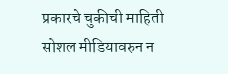प्रकारचे चुकीची माहिती सोशल मीडियावरुन न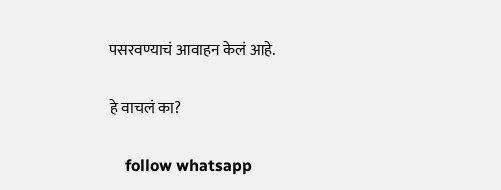पसरवण्याचं आवाहन केलं आहे.

हे वाचलं का?

    follow whatsapp